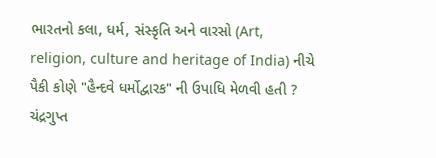ભારતનો કલા, ધર્મ, સંસ્કૃતિ અને વારસો (Art, religion, culture and heritage of India) નીચે પૈકી કોણે "હૈન્દવે ધર્મોદ્વારક" ની ઉપાધિ મેળવી હતી ? ચંદ્રગુપ્ત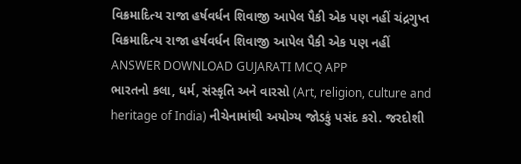વિક્રમાદિત્ય રાજા હર્ષવર્ધન શિવાજી આપેલ પૈકી એક પણ નહીં ચંદ્રગુપ્ત વિક્રમાદિત્ય રાજા હર્ષવર્ધન શિવાજી આપેલ પૈકી એક પણ નહીં ANSWER DOWNLOAD GUJARATI MCQ APP
ભારતનો કલા, ધર્મ, સંસ્કૃતિ અને વારસો (Art, religion, culture and heritage of India) નીચેનામાંથી અયોગ્ય જોડકું પસંદ કરો. જરદોશી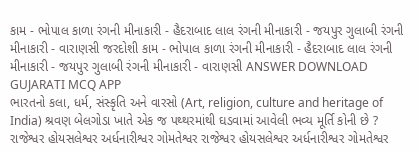કામ - ભોપાલ કાળા રંગની મીનાકારી - હૈદરાબાદ લાલ રંગની મીનાકારી - જયપુર ગુલાબી રંગની મીનાકારી - વારાણસી જરદોશી કામ - ભોપાલ કાળા રંગની મીનાકારી - હૈદરાબાદ લાલ રંગની મીનાકારી - જયપુર ગુલાબી રંગની મીનાકારી - વારાણસી ANSWER DOWNLOAD GUJARATI MCQ APP
ભારતનો કલા, ધર્મ, સંસ્કૃતિ અને વારસો (Art, religion, culture and heritage of India) શ્રવણ બેલગોડા ખાતે એક જ પથ્થરમાંથી ઘડવામાં આવેલી ભવ્ય મૂર્તિ કોની છે ? રાજેશ્વર હોયસલેશ્વર અર્ધનારીશ્વર ગોમતેશ્વર રાજેશ્વર હોયસલેશ્વર અર્ધનારીશ્વર ગોમતેશ્વર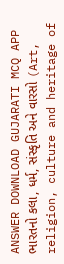ANSWER DOWNLOAD GUJARATI MCQ APP
ભારતનો કલા, ધર્મ, સંસ્કૃતિ અને વારસો (Art, religion, culture and heritage of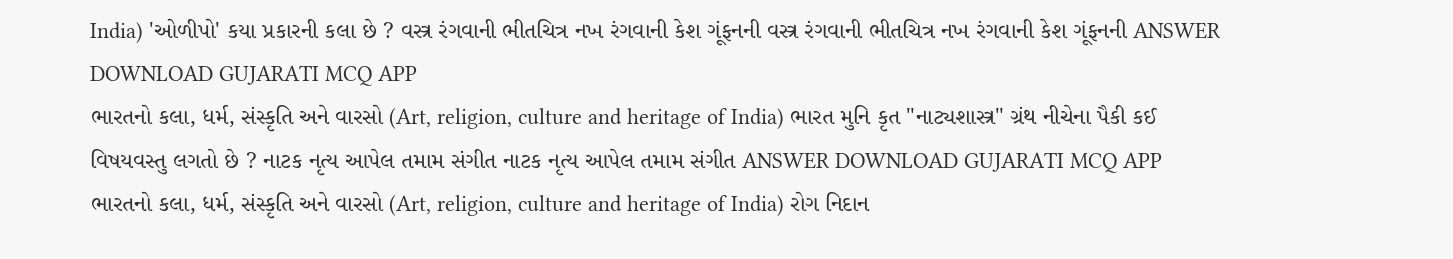India) 'ઓળીપો' કયા પ્રકારની કલા છે ? વસ્ત્ર રંગવાની ભીતચિત્ર નખ રંગવાની કેશ ગૂંફનની વસ્ત્ર રંગવાની ભીતચિત્ર નખ રંગવાની કેશ ગૂંફનની ANSWER DOWNLOAD GUJARATI MCQ APP
ભારતનો કલા, ધર્મ, સંસ્કૃતિ અને વારસો (Art, religion, culture and heritage of India) ભારત મુનિ કૃત "નાટ્યશાસ્ત્ર" ગ્રંથ નીચેના પૈકી કઈ વિષયવસ્તુ લગતો છે ? નાટક નૃત્ય આપેલ તમામ સંગીત નાટક નૃત્ય આપેલ તમામ સંગીત ANSWER DOWNLOAD GUJARATI MCQ APP
ભારતનો કલા, ધર્મ, સંસ્કૃતિ અને વારસો (Art, religion, culture and heritage of India) રોગ નિદાન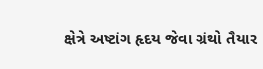ક્ષેત્રે અષ્ટાંગ હૃદય જેવા ગ્રંથો તૈયાર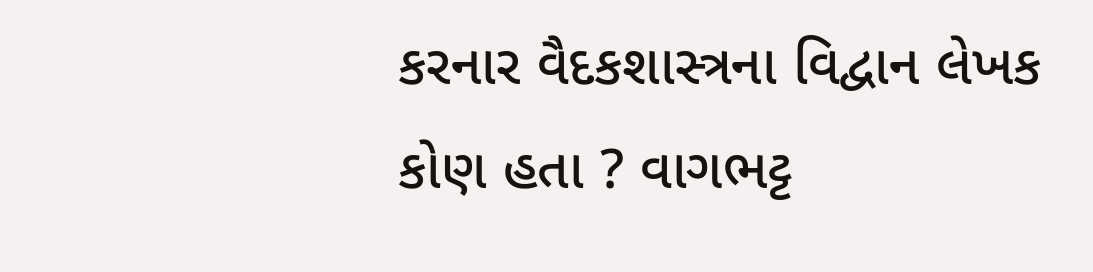કરનાર વૈદકશાસ્ત્રના વિદ્વાન લેખક કોણ હતા ? વાગભટ્ટ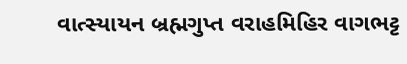વાત્સ્યાયન બ્રહ્મગુપ્ત વરાહમિહિર વાગભટ્ટ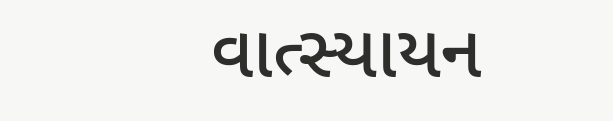વાત્સ્યાયન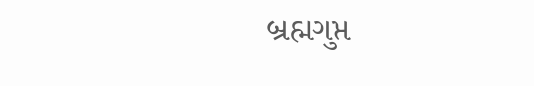બ્રહ્મગુપ્ત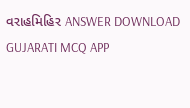વરાહમિહિર ANSWER DOWNLOAD GUJARATI MCQ APP